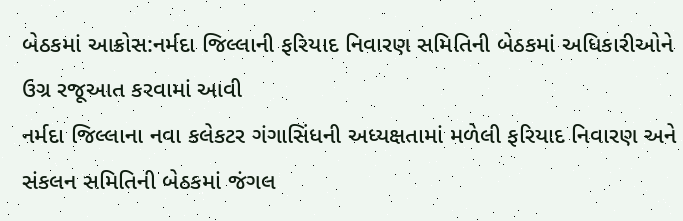બેઠકમાં આક્રોસ:નર્મદા જિલ્લાની ફરિયાદ નિવારણ સમિતિની બેઠકમાં અધિકારીઓને ઉગ્ર રજૂઆત કરવામાં આવી
નર્મદા જિલ્લાના નવા કલેકટર ગંગાસિંધની અધ્યક્ષતામાં મળેલી ફરિયાદ નિવારણ અને સંકલન સમિતિની બેઠકમાં જંગલ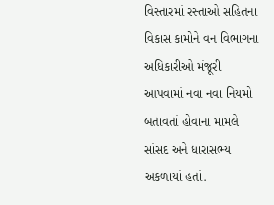વિસ્તારમાં રસ્તાઓ સહિતના વિકાસ કામોને વન વિભાગના અધિકારીઓ મંજૂરી આપવામાં નવા નવા નિયમો બતાવતાં હોવાના મામલે સાંસદ અને ધારાસભ્ય અકળાયાં હતાં.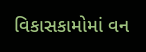વિકાસકામોમાં વન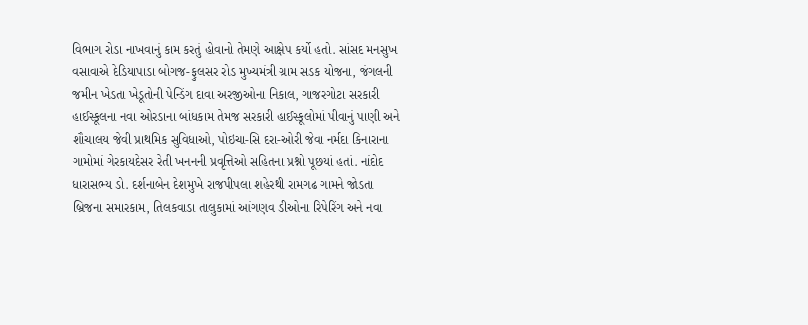વિભાગ રોડા નાખવાનું કામ કરતું હોવાનો તેમણે આક્ષેપ કર્યો હતો. સાંસદ મનસુખ વસાવાએ દેડિયાપાડા બોગજ-ફુલસર રોડ મુખ્યમંત્રી ગ્રામ સડક યોજના, જંગલની જમીન ખેડતા ખેડૂતોની પેન્ડિંગ દાવા અરજીઓના નિકાલ, ગાજરગોટા સરકારી હાઈસ્કૂલના નવા ઓરડાના બાંધકામ તેમજ સરકારી હાઈસ્કૂલોમાં પીવાનું પાણી અને શૌચાલય જેવી પ્રાથમિક સુવિધાઓ, પોઇચા-સિ દરા-ઓરી જેવા નર્મદા કિનારાના ગામોમાં ગેરકાયદેસર રેતી ખનનની પ્રવૃત્તિઓ સહિતના પ્રશ્નો પૂછયાં હતાં. નાંદોદ ધારાસભ્ય ડો. દર્શનાબેન દેશમુખે રાજપીપલા શહેરથી રામગઢ ગામને જોડતા બ્રિજના સમારકામ, તિલકવાડા તાલુકામાં આંગણવ ડીઓના રિપેરિંગ અને નવા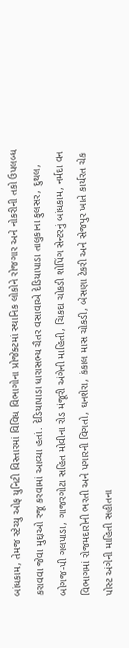બાંધકામ, તેમજ સ્ટેચ્યુ ઓફ યુનિટી વિસ્તારમાં વિવિધ વિભાગોના પ્રોજેક્ટમાં સ્થાનિક લોકોને રોજગાર અને નોકરીની તકો ઉપલબ્ધ કરાવવા જેવા મુદ્દાઓ રજૂ કરવામાં આવ્યા હતાં. દેડિયાપાડા ધારાસભ્ય ચૈતર વસાવાએ દેડિયાપાડા તાલુકાના ફુલસર, દુથલ, બોગજ-પી ગલપાડા, ગાજરગોટા સહિત મોવીના રોડ મંજૂરી અંગેની માહિતી, ચિકદા ચોકડી શોપિંગ સેન્ટરનું બાંધકામ, નર્મદા વન વિભાગમાં રોજમદારોની ભરતી અને પગારની વિગતો, ઘનશેરા, કંકાલ માસ ચોકડી, બેસણા ટેકરી અને સેજપુર ખાતે કાર્યરત ચેક પોસ્ટ અંગેની માહિતી સહીતના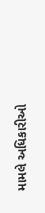મામલે અધિકારીઓ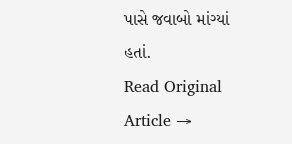પાસે જવાબો માંગ્યાં હતાં.
Read Original Article →